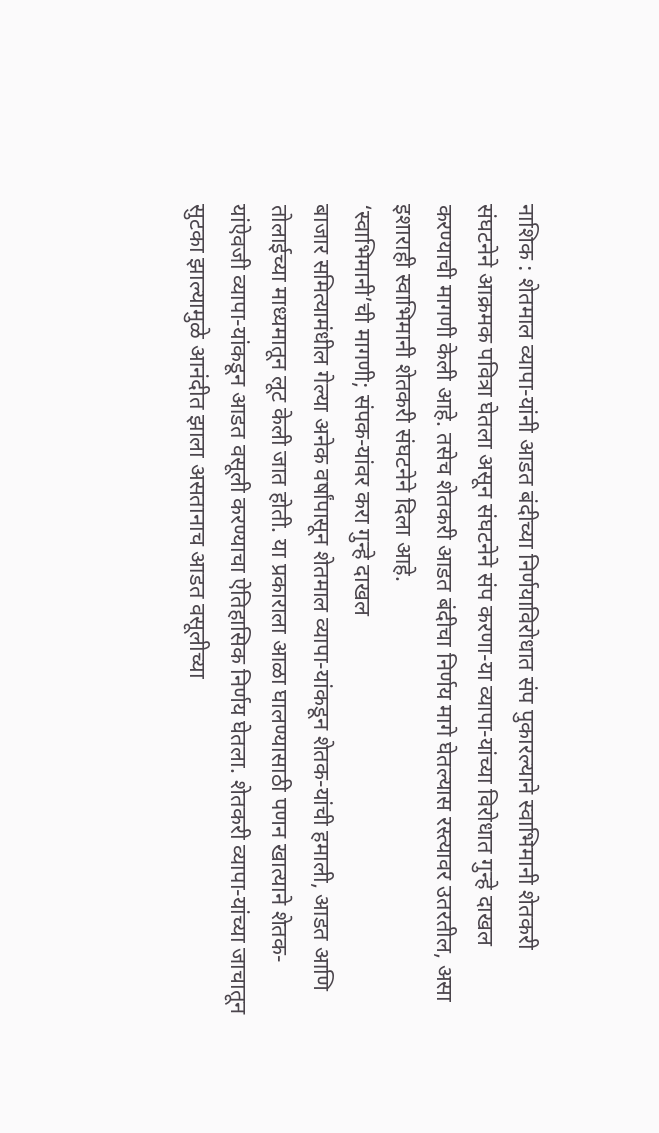नाशिक : शेतमाल व्यापा-यांनी आडत बंदीच्या निर्णयाविरोधात संप पुकारल्याने स्वाभिमानी शेतकरी संघटनेने आक्रमक पवित्रा घेतला असून संघटनेने संप करणा-या व्यापा-यांच्या विरोधात गुन्हे दाखल करण्याची मागणी केली आहे. तसेच शेतकरी आडत बंदीचा निर्णय मागे घेतल्यास रस्त्यावर उतरतील, असा इशाराही स्वाभिमानी शेतकरी संघटनेने दिला आहे.
‘स्वाभिमानी’ची मागणी; संपक-यांवर करा गुन्हे दाखल
बाजार समित्यामंधील गेल्या अनेक वर्षांपासून शेतमाल व्यापा-यांकडून शेतक-यांची हमाली, आडत आणि तोलाईच्या माध्यमातून लूट केली जात होती. या प्रकाराला आळा घालण्यासाठी पणन खात्याने शेतक-यांऐवजी व्यापा-यांकडून आडत वसूली करण्याचा ऐतिहासिक निर्णय घेतला. शेतकरी व्यापा-यांच्या जाचातून सुटका झाल्यामुळे आनंदीत झाला असतानाच आडत वसूलीच्या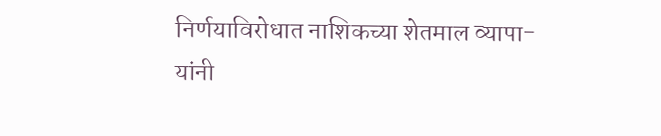निर्णयाविरोधात नाशिकच्या शेतमाल व्यापा-यांनी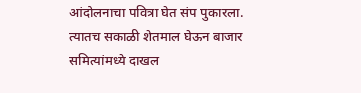आंदोलनाचा पवित्रा घेत संप पुकारला. त्यातच सकाळी शेतमाल घेऊन बाजार समित्यांमध्ये दाखल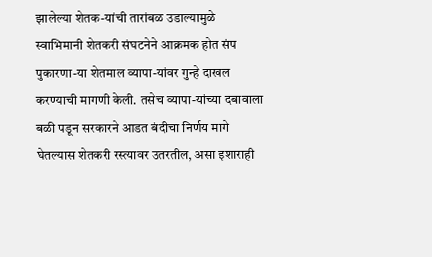झालेल्या शेतक-यांची तारांबळ उडाल्यामुळे स्वाभिमानी शेतकरी संघटनेने आक्रमक होत संप पुकारणा-या शेतमाल व्यापा-यांवर गुन्हे दाखल करण्याची मागणी केली. तसेच व्यापा-यांच्या दबावाला बळी पडून सरकारने आडत बंदीचा निर्णय मागे घेतल्यास शेतकरी रस्त्यावर उतरतील, असा इशाराही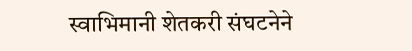स्वाभिमानी शेतकरी संघटनेने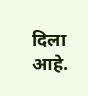दिला आहे.